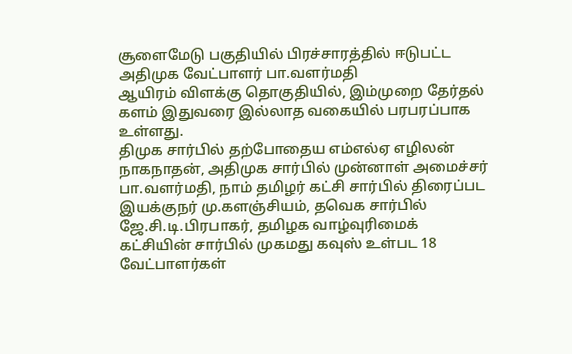சூளைமேடு பகுதியில் பிரச்சாரத்தில் ஈடுபட்ட அதிமுக வேட்பாளர் பா.வளர்மதி
ஆயிரம் விளக்கு தொகுதியில், இம்முறை தேர்தல் களம் இதுவரை இல்லாத வகையில் பரபரப்பாக உள்ளது.
திமுக சார்பில் தற்போதைய எம்எல்ஏ எழிலன் நாகநாதன், அதிமுக சார்பில் முன்னாள் அமைச்சர் பா.வளர்மதி, நாம் தமிழர் கட்சி சார்பில் திரைப்பட இயக்குநர் மு.களஞ்சியம், தவெக சார்பில் ஜே.சி.டி.பிரபாகர், தமிழக வாழ்வுரிமைக் கட்சியின் சார்பில் முகமது கவுஸ் உள்பட 18 வேட்பாளர்கள்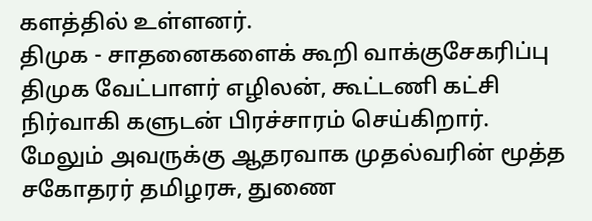களத்தில் உள்ளனர்.
திமுக - சாதனைகளைக் கூறி வாக்குசேகரிப்பு
திமுக வேட்பாளர் எழிலன், கூட்டணி கட்சி நிர்வாகி களுடன் பிரச்சாரம் செய்கிறார். மேலும் அவருக்கு ஆதரவாக முதல்வரின் மூத்த சகோதரர் தமிழரசு, துணை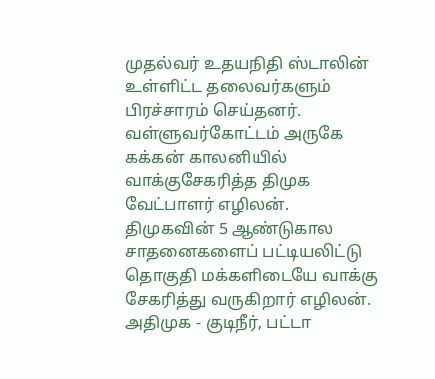முதல்வர் உதயநிதி ஸ்டாலின் உள்ளிட்ட தலைவர்களும் பிரச்சாரம் செய்தனர்.
வள்ளுவர்கோட்டம் அருகே கக்கன் காலனியில் வாக்குசேகரித்த திமுக வேட்பாளர் எழிலன்.
திமுகவின் 5 ஆண்டுகால சாதனைகளைப் பட்டியலிட்டு தொகுதி மக்களிடையே வாக்கு சேகரித்து வருகிறார் எழிலன்.
அதிமுக - குடிநீர், பட்டா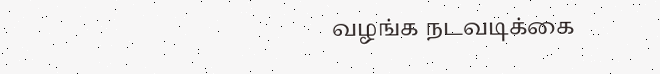வழங்க நடவடிக்கை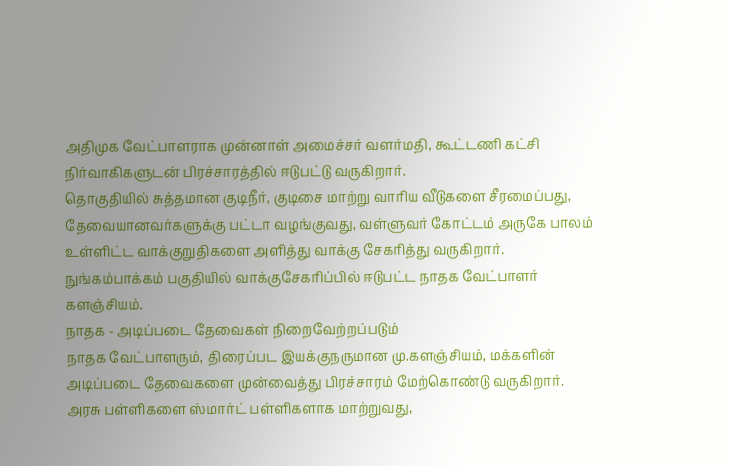அதிமுக வேட்பாளராக முன்னாள் அமைச்சர் வளர்மதி, கூட்டணி கட்சி நிர்வாகிகளுடன் பிரச்சாரத்தில் ஈடுபட்டு வருகிறார்.
தொகுதியில் சுத்தமான குடிநீர், குடிசை மாற்று வாரிய வீடுகளை சீரமைப்பது, தேவையானவர்களுக்கு பட்டா வழங்குவது, வள்ளுவர் கோட்டம் அருகே பாலம் உள்ளிட்ட வாக்குறுதிகளை அளித்து வாக்கு சேகரித்து வருகிறார்.
நுங்கம்பாக்கம் பகுதியில் வாக்குசேகரிப்பில் ஈடுபட்ட நாதக வேட்பாளர் களஞ்சியம்.
நாதக - அடிப்படை தேவைகள் நிறைவேற்றப்படும்
நாதக வேட்பாளரும், திரைப்பட இயக்குநருமான மு.களஞ்சியம், மக்களின் அடிப்படை தேவைகளை முன்வைத்து பிரச்சாரம் மேற்கொண்டு வருகிறார்.
அரசு பள்ளிகளை ஸ்மார்ட் பள்ளிகளாக மாற்றுவது,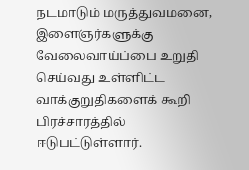நடமாடும் மருத்துவமனை, இளைஞர்களுக்கு வேலைவாய்ப்பை உறுதி செய்வது உள்ளிட்ட வாக்குறுதிகளைக் கூறி பிரச்சாரத்தில் ஈடுபட்டுள்ளார்.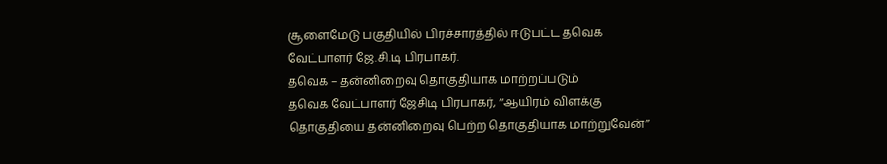சூளைமேடு பகுதியில் பிரச்சாரத்தில் ஈடுபட்ட தவெக வேட்பாளர் ஜே.சி.டி பிரபாகர்.
தவெக – தன்னிறைவு தொகுதியாக மாற்றப்படும்
தவெக வேட்பாளர் ஜேசிடி பிரபாகர், ‘‘ஆயிரம் விளக்கு தொகுதியை தன்னிறைவு பெற்ற தொகுதியாக மாற்றுவேன்’’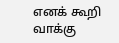எனக் கூறி வாக்கு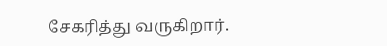சேகரித்து வருகிறார்.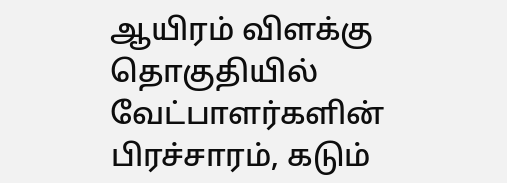ஆயிரம் விளக்கு தொகுதியில் வேட்பாளர்களின் பிரச்சாரம், கடும்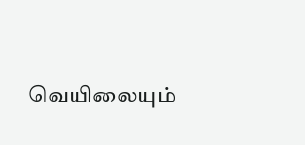வெயிலையும்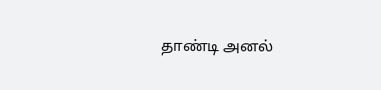தாண்டி அனல்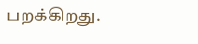பறக்கிறது.